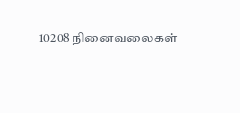10208 நினைவலைகள்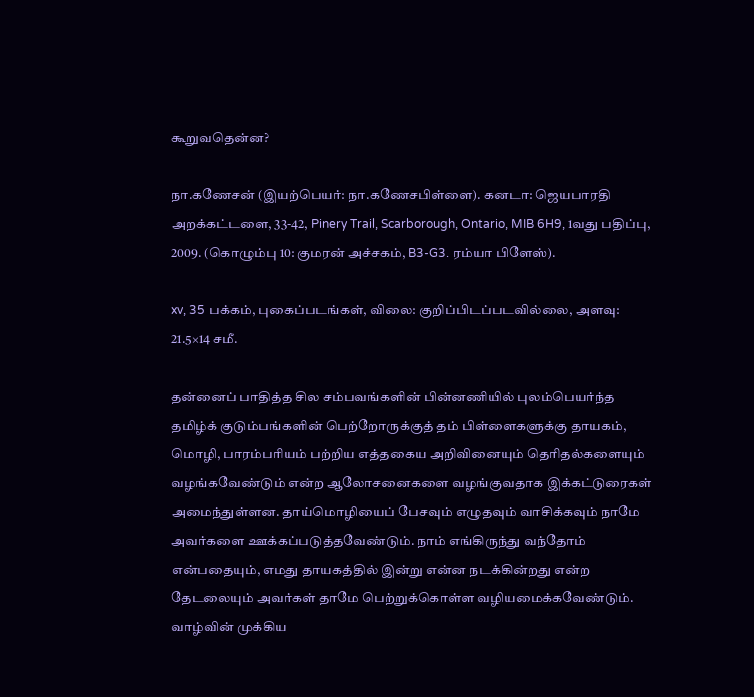கூறுவதென்ன?

நா.கணேசன் (இயற்பெயர்: நா.கணேசபிள்ளை). கனடா: ஜெயபாரதி அறக்கட்டளை, 33-42, Pinery Trail, Scarborough, Ontario, MIB 6H9, 1வது பதிப்பு, 2009. (கொழும்பு 10: குமரன் அச்சகம், B3-G3. ரம்யா பிளேஸ்).

xv, 35 பக்கம், புகைப்படங்கள், விலை: குறிப்பிடப்படவில்லை, அளவு: 21.5×14 சமீ.

தன்னைப் பாதித்த சில சம்பவங்களின் பின்னணியில் புலம்பெயர்ந்த தமிழ்க் குடும்பங்களின் பெற்றோருக்குத் தம் பிள்ளைகளுக்கு தாயகம், மொழி, பாரம்பரியம் பற்றிய எத்தகைய அறிவினையும் தெரிதல்களையும் வழங்கவேண்டும் என்ற ஆலோசனைகளை வழங்குவதாக இக்கட்டுரைகள் அமைந்துள்ளன. தாய்மொழியைப் பேசவும் எழுதவும் வாசிக்கவும் நாமே அவர்களை ஊக்கப்படுத்தவேண்டும். நாம் எங்கிருந்து வந்தோம் என்பதையும், எமது தாயகத்தில் இன்று என்ன நடக்கின்றது என்ற தேடலையும் அவர்கள் தாமே பெற்றுக்கொள்ள வழியமைக்கவேண்டும். வாழ்வின் முக்கிய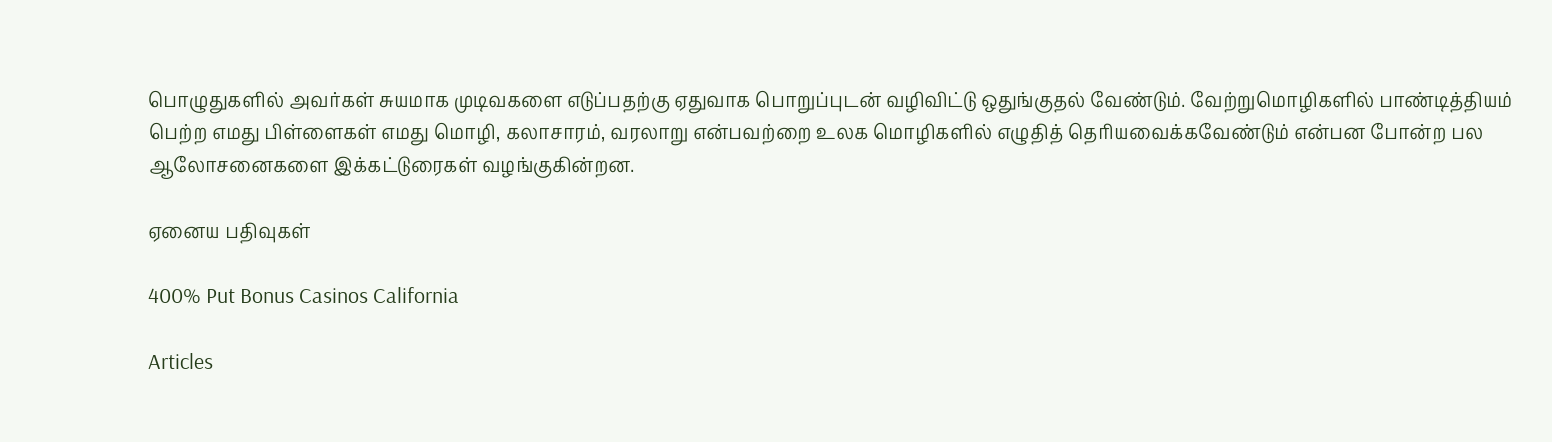பொழுதுகளில் அவர்கள் சுயமாக முடிவகளை எடுப்பதற்கு ஏதுவாக பொறுப்புடன் வழிவிட்டு ஒதுங்குதல் வேண்டும். வேற்றுமொழிகளில் பாண்டித்தியம் பெற்ற எமது பிள்ளைகள் எமது மொழி, கலாசாரம், வரலாறு என்பவற்றை உலக மொழிகளில் எழுதித் தெரியவைக்கவேண்டும் என்பன போன்ற பல ஆலோசனைகளை இக்கட்டுரைகள் வழங்குகின்றன.

ஏனைய பதிவுகள்

400% Put Bonus Casinos California

Articles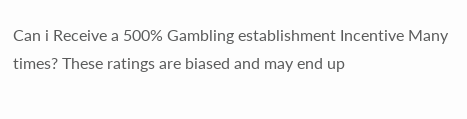Can i Receive a 500% Gambling establishment Incentive Many times? These ratings are biased and may end up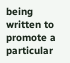being written to promote a particular